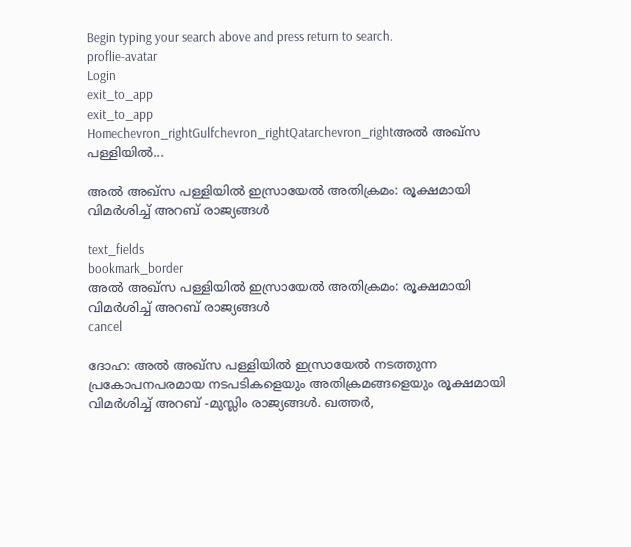Begin typing your search above and press return to search.
proflie-avatar
Login
exit_to_app
exit_to_app
Homechevron_rightGulfchevron_rightQatarchevron_rightഅൽ അഖ്സ പള്ളിയിൽ...

അൽ അഖ്സ പള്ളിയിൽ ഇസ്രായേൽ അതിക്രമം: രൂക്ഷമായി വിമർശിച്ച് അറബ് രാജ്യങ്ങൾ

text_fields
bookmark_border
അൽ അഖ്സ പള്ളിയിൽ ഇസ്രായേൽ അതിക്രമം: രൂക്ഷമായി വിമർശിച്ച് അറബ് രാജ്യങ്ങൾ
cancel

ദോഹ: അൽ അഖ്സ പള്ളിയിൽ ഇസ്രായേൽ നടത്തുന്ന പ്രകോപനപരമായ നടപടികളെയും അതിക്രമങ്ങളെയും രൂക്ഷമായി വിമർശിച്ച് അറബ് -മുസ്ലിം രാജ്യങ്ങൾ. ഖത്തർ,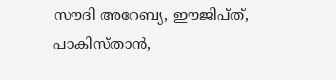സൗദി അറേബ്യ, ഈജിപ്ത്, പാകിസ്താൻ,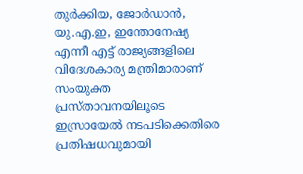തുർക്കിയ, ജോർഡാൻ, യു.എ.ഇ, ഇന്തോനേഷ്യ എന്നീ എട്ട് രാജ്യങ്ങളിലെ വിദേശകാര്യ മന്ത്രിമാരാണ് സംയുക്ത പ്രസ്താവനയിലൂടെ ഇസ്രായേൽ നടപടിക്കെതിരെ പ്രതിഷധവുമായി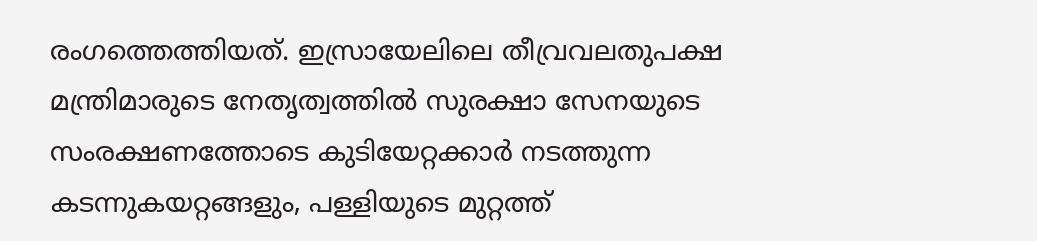രംഗത്തെത്തിയത്. ഇസ്രായേലിലെ തീവ്രവലതുപക്ഷ മന്ത്രിമാരുടെ നേതൃത്വത്തിൽ സുരക്ഷാ സേനയുടെ സംരക്ഷണത്തോടെ കുടിയേറ്റക്കാർ നടത്തുന്ന കടന്നുകയറ്റങ്ങളും, പള്ളിയുടെ മുറ്റത്ത്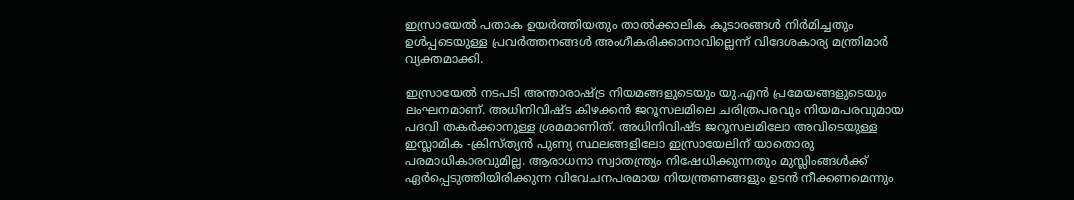ഇസ്രായേൽ പതാക ഉയർത്തിയതും താൽക്കാലിക കൂടാരങ്ങൾ നിർമിച്ചതും ഉൾപ്പടെയുള്ള പ്രവർത്തനങ്ങൾ അംഗീകരിക്കാനാവില്ലെന്ന് വിദേശകാര്യ മന്ത്രിമാർ വ്യക്തമാക്കി.

ഇസ്രായേൽ നടപടി അന്താരാഷ്ട്ര നിയമങ്ങളുടെയും യു.എൻ പ്രമേയങ്ങളുടെയും ലംഘനമാണ്. അധിനിവിഷ്ട കിഴക്കൻ ജറൂസലമിലെ ചരിത്രപരവും നിയമപരവുമായ പദവി തകർക്കാനുള്ള ശ്രമമാണിത്. അധിനിവിഷ്ട ജറൂസലമിലോ അവിടെയുള്ള ഇസ്ലാമിക -ക്രിസ്ത്യൻ പുണ്യ സ്ഥലങ്ങളിലോ ഇസ്രായേലിന് യാതൊരു പരമാധികാരവുമില്ല. ആരാധനാ സ്വാതന്ത്ര്യം നിഷേധിക്കുന്നതും മുസ്ലിംങ്ങൾക്ക് ഏർപ്പെടുത്തിയിരിക്കുന്ന വിവേചനപരമായ നിയന്ത്രണങ്ങളും ഉടൻ നീക്കണമെന്നും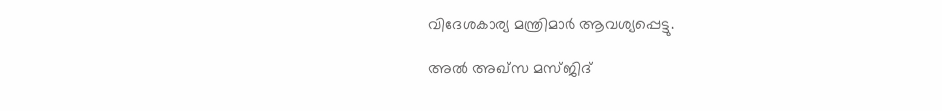വിദേശകാര്യ മന്ത്രിമാർ ആവശ്യപ്പെട്ടു.

അൽ അഖ്സ മസ്ജിദ്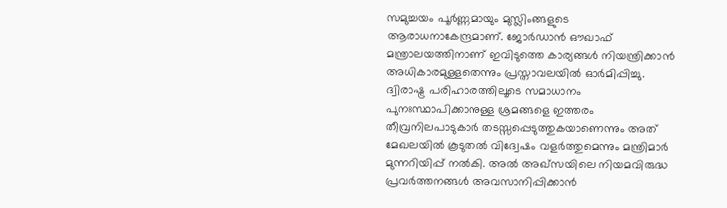സമുച്ചയം പൂർണ്ണമായും മുസ്ലിംങ്ങളുടെ ആരാധനാകേന്ദ്രമാണ്. ജോർഡാൻ ഔഖാഫ് മന്ത്രാലയത്തിനാണ് ഇവിടുത്തെ കാര്യങ്ങൾ നിയന്ത്രിക്കാൻ അധികാരമുള്ളതെന്നും പ്രസ്താവലയിൽ ഓർമിപ്പിച്ചു. ദ്വിരാഷ്ട്ര പരിഹാരത്തിലൂടെ സമാധാനം പുനഃസ്ഥാപിക്കാനുള്ള ശ്രമങ്ങളെ ഇത്തരം തീവ്രനിലപാടുകാർ തടസ്സപ്പെടുത്തുകയാണെന്നും അത് മേഖലയിൽ കൂടുതൽ വിദ്വേഷം വളർത്തുമെന്നും മന്ത്രിമാർ മുന്നറിയിപ്പ് നൽകി. അൽ അഖ്സയിലെ നിയമവിരുദ്ധ പ്രവർത്തനങ്ങൾ അവസാനിപ്പിക്കാൻ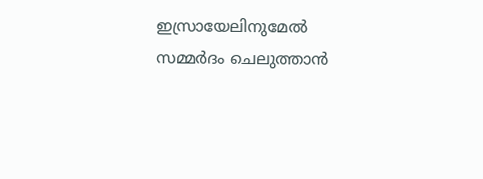ഇസ്രായേലിനുമേൽ സമ്മർദം ചെലുത്താൻ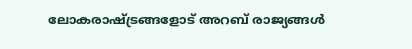ലോകരാഷ്ട്രങ്ങളോട് അറബ് രാജ്യങ്ങൾ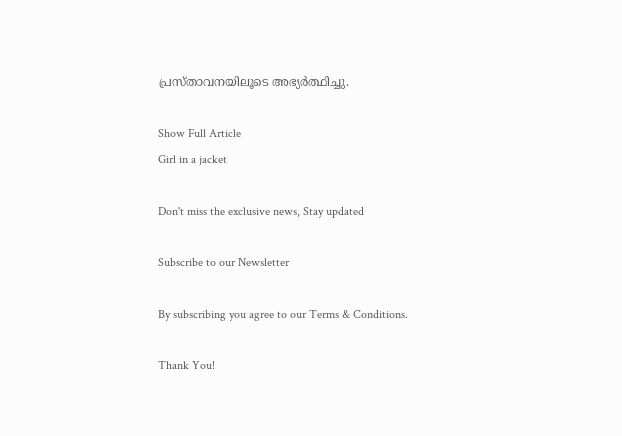പ്രസ്താവനയിലൂടെ അഭ്യർത്ഥിച്ചു.

Show Full Article
Girl in a jacket

Don't miss the exclusive news, Stay updated

Subscribe to our Newsletter

By subscribing you agree to our Terms & Conditions.

Thank You!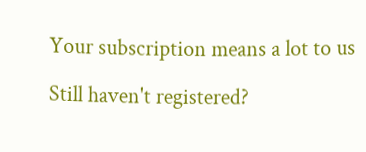Your subscription means a lot to us

Still haven't registered?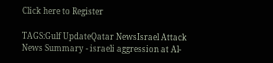Click here to Register

TAGS:Gulf UpdateQatar NewsIsrael Attack
News Summary - israeli aggression at Al-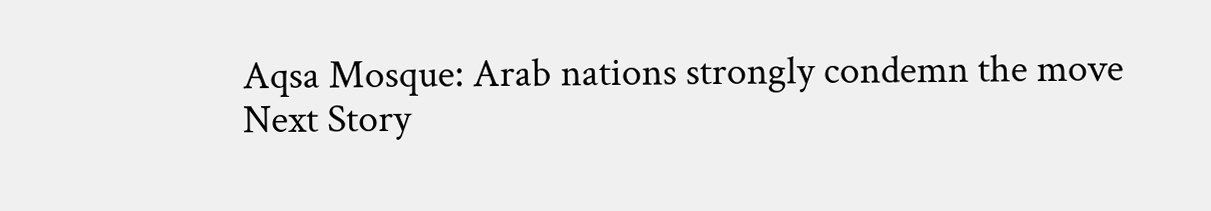Aqsa Mosque: Arab nations strongly condemn the move
Next Story